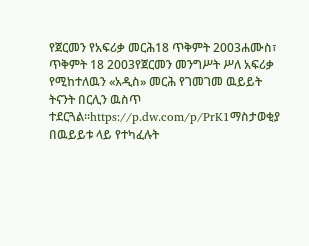የጀርመን የአፍሪቃ መርሕ18 ጥቅምት 2003ሐሙስ፣ ጥቅምት 18 2003የጀርመን መንግሥት ሥለ አፍሪቃ የሚከተለዉን «አዲስ» መርሕ የገመገመ ዉይይት ትናንት በርሊን ዉስጥ ተደርጓል።https://p.dw.com/p/PrK1ማስታወቂያ በዉይይቱ ላይ የተካፈሉት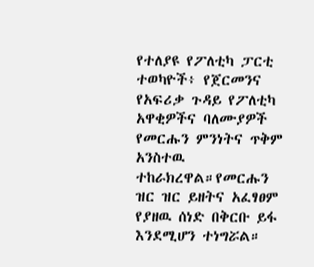የተለያዩ የፖለቲካ ፓርቲ ተወካዮች፥ የጀርመንና የአፍሪቃ ጉዳይ የፖለቲካ አዋቂዎችና ባለሙያዎች የመርሑን ምንነትና ጥቅም አንስተዉ ተከራክረዋል።የመርሑን ዝር ዝር ይዘትና አፈፃፀም የያዘዉ ሰነድ በቅርቡ ይፋ እንደሚሆን ተነግሯል።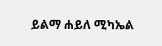ይልማ ሐይለ ሚካኤል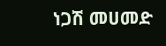ነጋሽ መሀመድ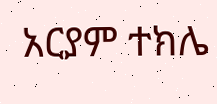አርያም ተክሌ